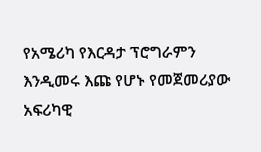የአሜሪካ የእርዳታ ፕሮግራምን እንዲመሩ እጩ የሆኑ የመጀመሪያው አፍሪካዊ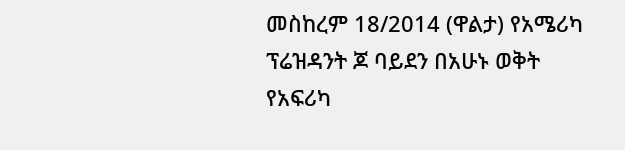መስከረም 18/2014 (ዋልታ) የአሜሪካ ፕሬዝዳንት ጆ ባይደን በአሁኑ ወቅት የአፍሪካ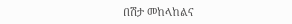በሽታ መከላከልና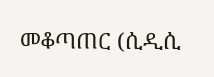መቆጣጠር (ሲዲሲ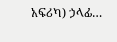አፍሪካ) ኃላፊ…